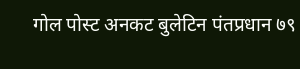गोल पोस्ट अनकट बुलेटिन पंतप्रधान ७९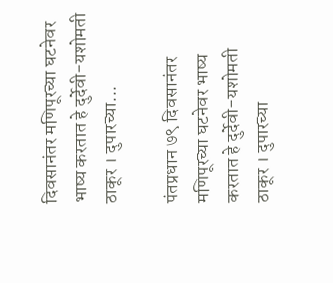दिवसानंतर मणिपूरच्या घटनेवर भाष्य करतात हे दुर्देवी-यशोमती ठाकूर । दुपारच्या...

पंतप्रधान ७९ दिवसानंतर मणिपूरच्या घटनेवर भाष्य करतात हे दुर्देवी-यशोमती ठाकूर । दुपारच्या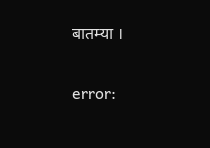बातम्या ।

error: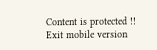Content is protected !!
Exit mobile version